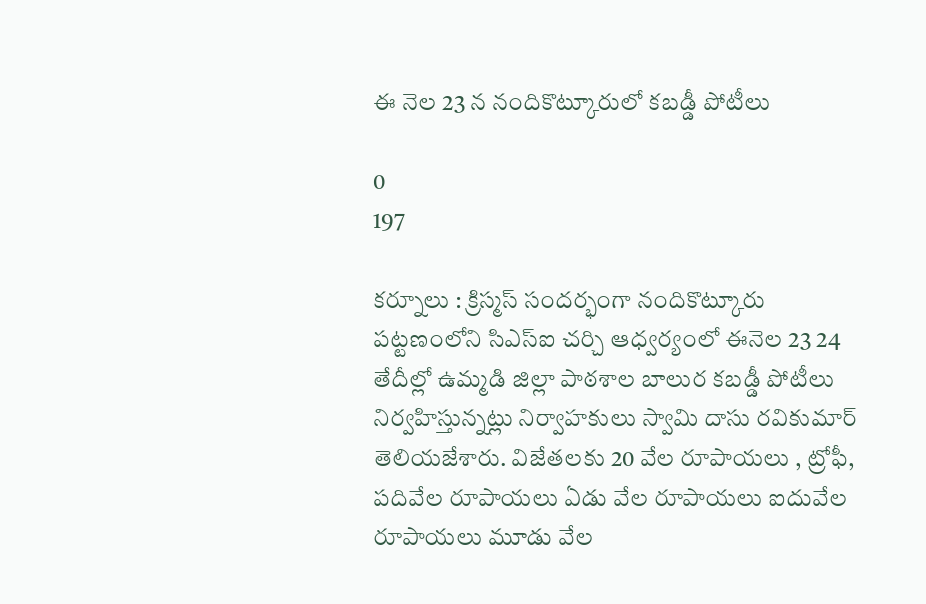ఈ నెల 23 న నందికొట్కూరులో కబడ్డీ పోటీలు

0
197

కర్నూలు : క్రిస్మస్ సందర్భంగా నందికొట్కూరు పట్టణంలోని సిఎస్ఐ చర్చి ఆధ్వర్యంలో ఈనెల 23 24 తేదీల్లో ఉమ్మడి జిల్లా పాఠశాల బాలుర కబడ్డీ పోటీలు నిర్వహిస్తున్నట్లు నిర్వాహకులు స్వామి దాసు రవికుమార్ తెలియజేశారు. విజేతలకు 20 వేల రూపాయలు , ట్రోఫీ, పదివేల రూపాయలు ఏడు వేల రూపాయలు ఐదువేల రూపాయలు మూడు వేల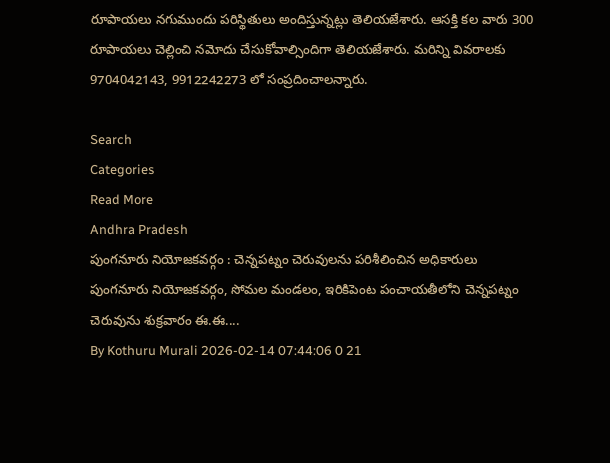రూపాయలు నగుముందు పరిస్థితులు అందిస్తున్నట్లు తెలియజేశారు. ఆసక్తి కల వారు 300 రూపాయలు చెల్లించి నమోదు చేసుకోవాల్సిందిగా తెలియజేశారు. మరిన్ని వివరాలకు 9704042143, 9912242273 లో సంప్రదించాలన్నారు.

Search
Categories
Read More
Andhra Pradesh
పుంగనూరు నియోజకవర్గం : చెన్నపట్నం చెరువులను పరిశీలించిన అధికారులు
పుంగనూరు నియోజకవర్గం, సోమల మండలం, ఇరికిపెంట పంచాయతీలోని చెన్నపట్నం చెరువును శుక్రవారం ఈ.ఈ....
By Kothuru Murali 2026-02-14 07:44:06 0 21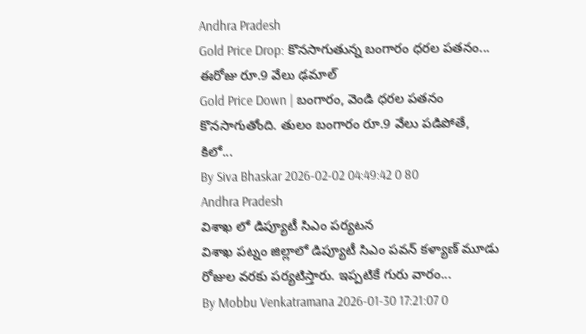Andhra Pradesh
Gold Price Drop: కొనసాగుతున్న బంగారం ధరల పతనం... ఈరోజు రూ.9 వేలు ఢమాల్
Gold Price Down | బంగారం, వెండి ధరల పతనం కొనసాగుతోంది. తులం బంగారం రూ.9 వేలు పడిపోతే, కిలో...
By Siva Bhaskar 2026-02-02 04:49:42 0 80
Andhra Pradesh
విశాఖ లో డిప్యూటీ సిఎం పర్యటన
విశాఖ పట్నం జిల్లాలో డిప్యూటీ సిఎం పవన్ కళ్యాణ్ మూడు రోజుల వరకు పర్యటిస్తారు. ఇప్పటికే గురు వారం...
By Mobbu Venkatramana 2026-01-30 17:21:07 0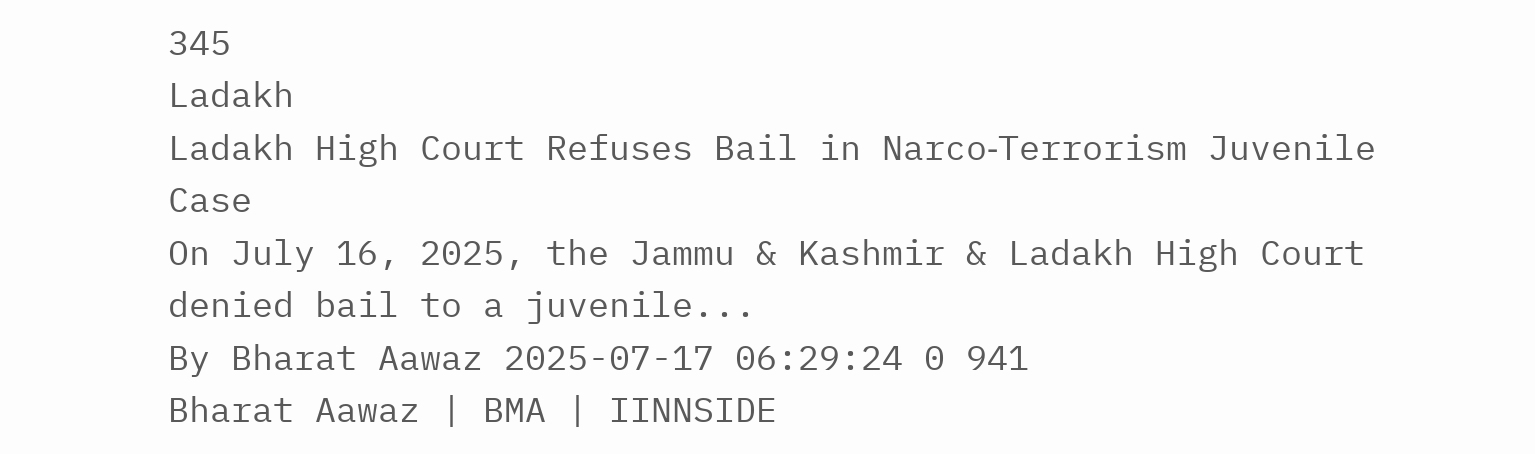345
Ladakh
Ladakh High Court Refuses Bail in Narco‑Terrorism Juvenile Case
On July 16, 2025, the Jammu & Kashmir & Ladakh High Court denied bail to a juvenile...
By Bharat Aawaz 2025-07-17 06:29:24 0 941
Bharat Aawaz | BMA | IINNSIDE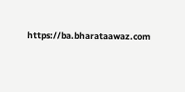https://ba.bharataawaz.com